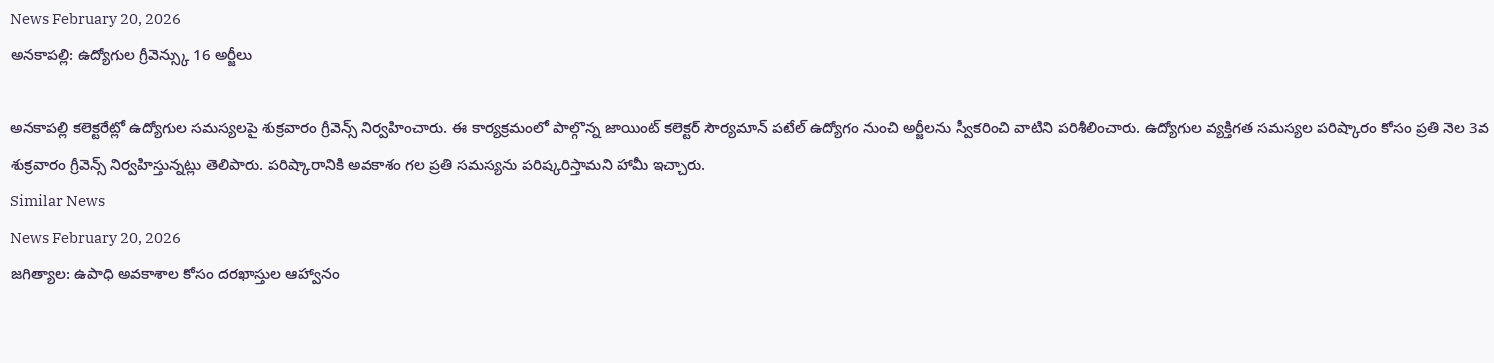News February 20, 2026
అనకాపల్లి: ఉద్యోగుల గ్రీవెన్స్కు 16 అర్జీలు

అనకాపల్లి కలెక్టరేట్లో ఉద్యోగుల సమస్యలపై శుక్రవారం గ్రీవెన్స్ నిర్వహించారు. ఈ కార్యక్రమంలో పాల్గొన్న జాయింట్ కలెక్టర్ సౌర్యమాన్ పటేల్ ఉద్యోగం నుంచి అర్జీలను స్వీకరించి వాటిని పరిశీలించారు. ఉద్యోగుల వ్యక్తిగత సమస్యల పరిష్కారం కోసం ప్రతి నెల 3వ శుక్రవారం గ్రీవెన్స్ నిర్వహిస్తున్నట్లు తెలిపారు. పరిష్కారానికి అవకాశం గల ప్రతి సమస్యను పరిష్కరిస్తామని హామీ ఇచ్చారు.
Similar News
News February 20, 2026
జగిత్యాల: ఉపాధి అవకాశాల కోసం దరఖాస్తుల ఆహ్వానం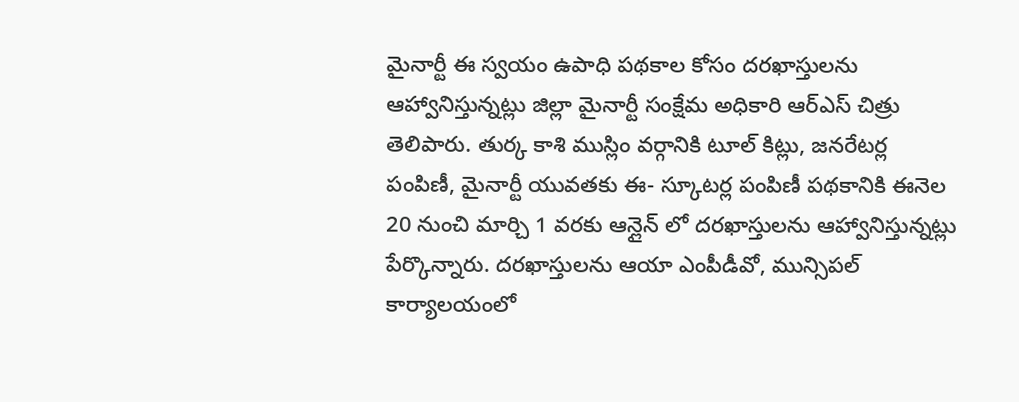మైనార్టీ ఈ స్వయం ఉపాధి పథకాల కోసం దరఖాస్తులను ఆహ్వానిస్తున్నట్లు జిల్లా మైనార్టీ సంక్షేమ అధికారి ఆర్ఎస్ చిత్రు తెలిపారు. తుర్క కాశి ముస్లిం వర్గానికి టూల్ కిట్లు, జనరేటర్ల పంపిణీ, మైనార్టీ యువతకు ఈ- స్కూటర్ల పంపిణీ పథకానికి ఈనెల 20 నుంచి మార్చి 1 వరకు ఆన్లైన్ లో దరఖాస్తులను ఆహ్వానిస్తున్నట్లు పేర్కొన్నారు. దరఖాస్తులను ఆయా ఎంపీడీవో, మున్సిపల్ కార్యాలయంలో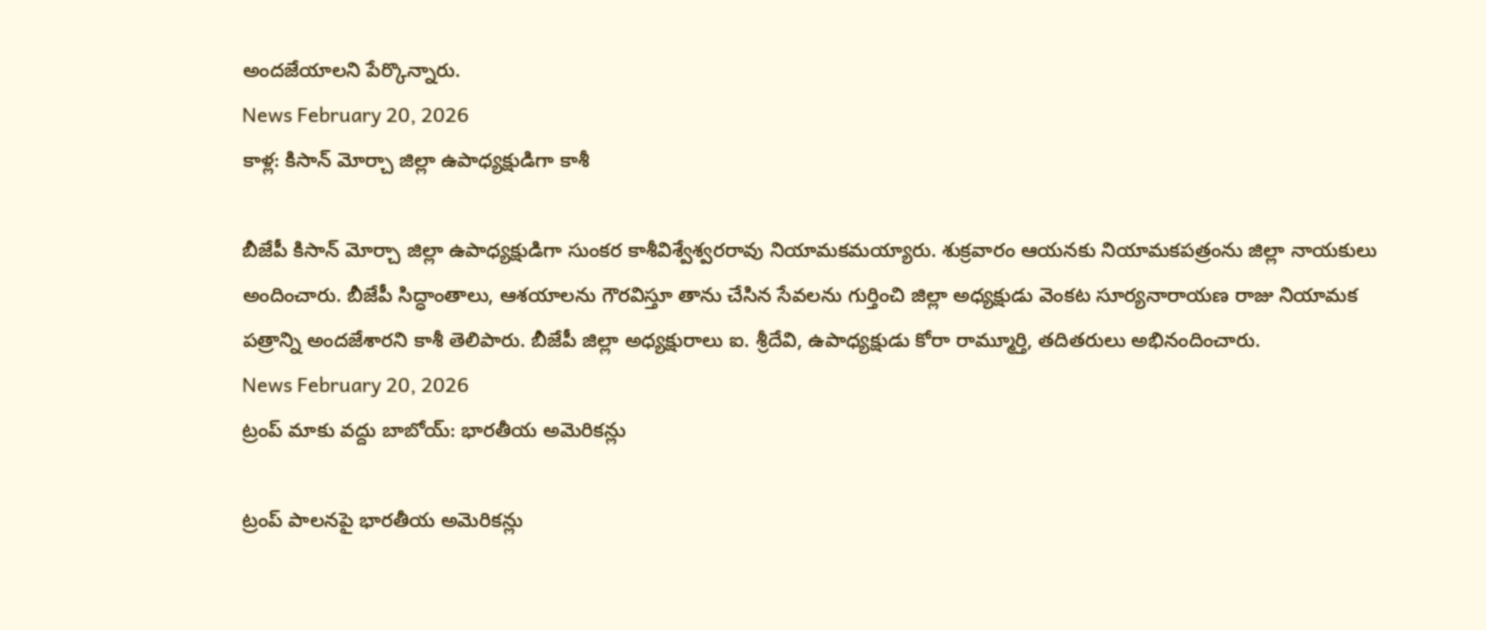అందజేయాలని పేర్కొన్నారు.
News February 20, 2026
కాళ్ల: కిసాన్ మోర్చా జిల్లా ఉపాధ్యక్షుడిగా కాశీ

బీజేపీ కిసాన్ మోర్చా జిల్లా ఉపాధ్యక్షుడిగా సుంకర కాశీవిశ్వేశ్వరరావు నియామకమయ్యారు. శుక్రవారం ఆయనకు నియామకపత్రంను జిల్లా నాయకులు అందించారు. బీజేపీ సిద్ధాంతాలు, ఆశయాలను గౌరవిస్తూ తాను చేసిన సేవలను గుర్తించి జిల్లా అధ్యక్షుడు వెంకట సూర్యనారాయణ రాజు నియామక పత్రాన్ని అందజేశారని కాశీ తెలిపారు. బీజేపీ జిల్లా అధ్యక్షురాలు ఐ. శ్రీదేవి, ఉపాధ్యక్షుడు కోరా రామ్మూర్తి, తదితరులు అభినందించారు.
News February 20, 2026
ట్రంప్ మాకు వద్దు బాబోయ్: భారతీయ అమెరికన్లు

ట్రంప్ పాలనపై భారతీయ అమెరికన్లు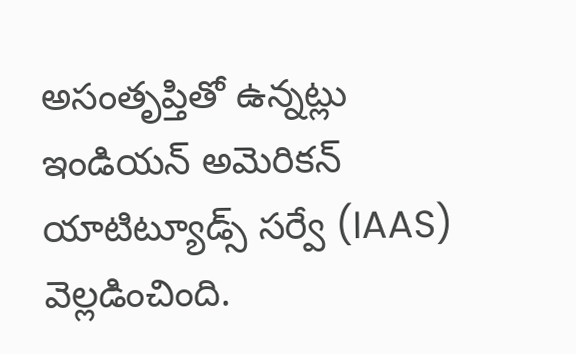అసంతృప్తితో ఉన్నట్లు ఇండియన్ అమెరికన్ యాటిట్యూడ్స్ సర్వే (IAAS) వెల్లడించింది.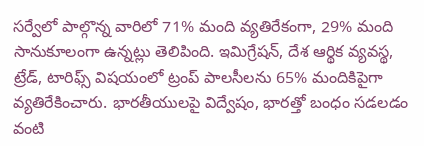సర్వేలో పాల్గొన్న వారిలో 71% మంది వ్యతిరేకంగా, 29% మంది సానుకూలంగా ఉన్నట్లు తెలిపింది. ఇమిగ్రేషన్, దేశ ఆర్థిక వ్యవస్థ, ట్రేడ్, టారిఫ్స్ విషయంలో ట్రంప్ పాలసీలను 65% మందికిపైగా వ్యతిరేకించారు. భారతీయులపై విద్వేషం, భారత్తో బంధం సడలడం వంటి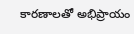కారణాలతో అభిప్రాయం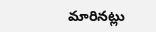మారినట్లు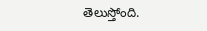తెలుస్తోంది.